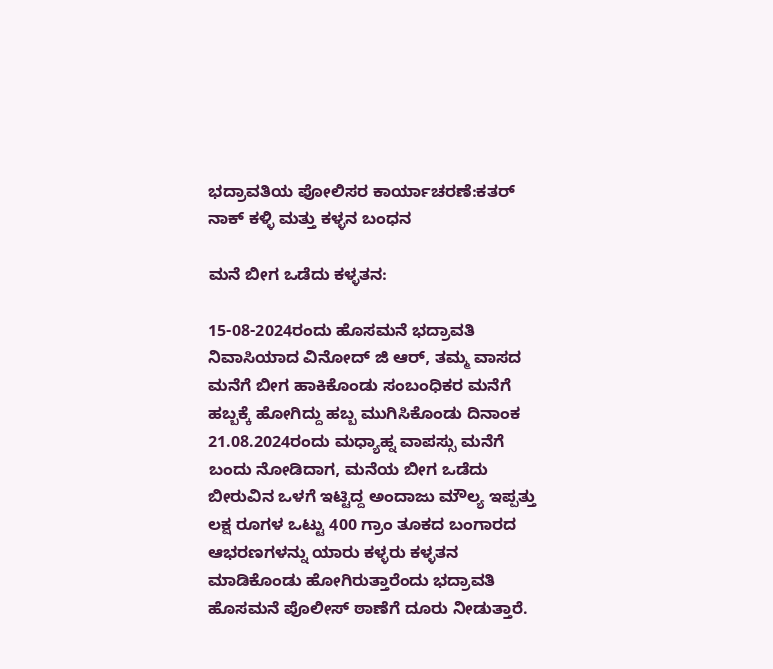ಭದ್ರಾವತಿಯ ‌ಪೋಲಿಸರ ಕಾರ್ಯಾಚರಣೆ:ಕತರ್ ನಾಕ್ ಕಳ್ಳಿ ಮತ್ತು ಕಳ್ಳನ‌ ಬಂಧನ

ಮನೆ ಬೀಗ ಒಡೆದು ಕಳ್ಳತನ:

15-08-2024ರಂದು ಹೊಸಮನೆ ಭದ್ರಾವತಿ ನಿವಾಸಿಯಾದ ವಿನೋದ್ ಜಿ ಆರ್, ತಮ್ಮ ವಾಸದ ಮನೆಗೆ ಬೀಗ ಹಾಕಿಕೊಂಡು ಸಂಬಂಧಿಕರ ಮನೆಗೆ ಹಬ್ಬಕ್ಕೆ ಹೋಗಿದ್ದು ಹಬ್ಬ ಮುಗಿಸಿಕೊಂಡು ದಿನಾಂಕ 21.08.2024ರಂದು ಮಧ್ಯಾಹ್ನ ವಾಪಸ್ಸು ಮನೆಗೆ ಬಂದು ನೋಡಿದಾಗ, ಮನೆಯ ಬೀಗ ಒಡೆದು ಬೀರುವಿನ ಒಳಗೆ ಇಟ್ಟಿದ್ದ ಅಂದಾಜು ಮೌಲ್ಯ ಇಪ್ಪತ್ತು ಲಕ್ಷ ರೂಗಳ ಒಟ್ಟು 400 ಗ್ರಾಂ ತೂಕದ ಬಂಗಾರದ ಆಭರಣಗಳನ್ನು ಯಾರು ಕಳ್ಳರು ಕಳ್ಳತನ ಮಾಡಿಕೊಂಡು ಹೋಗಿರುತ್ತಾರೆಂದು ಭದ್ರಾವತಿ ಹೊಸಮನೆ ಪೊಲೀಸ್ ಠಾಣೆಗೆ ದೂರು ನೀಡುತ್ತಾರೆ.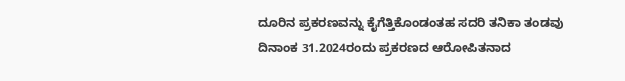ದೂರಿನ ಪ್ರಕರಣವನ್ನು ಕೈಗೆತ್ತಿಕೊಂಡಂತಹ ಸದರಿ ತನಿಕಾ ತಂಡವು ದಿನಾಂಕ 31.2024ರಂದು ಪ್ರಕರಣದ ಆರೋಪಿತನಾದ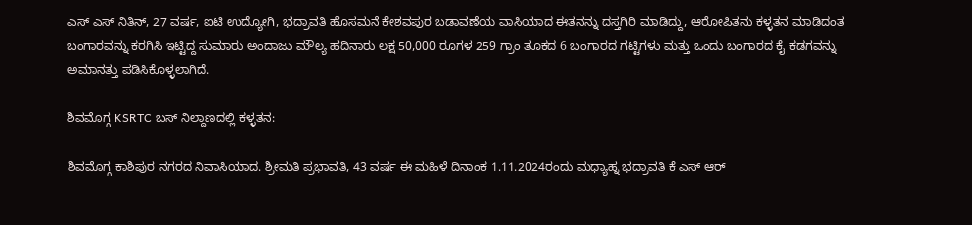ಎಸ್ ಎಸ್ ನಿತಿನ್, 27 ವರ್ಷ, ಐಟಿ ಉದ್ಯೋಗಿ, ಭದ್ರಾವತಿ ಹೊಸಮನೆ ಕೇಶವಪುರ ಬಡಾವಣೆಯ ವಾಸಿಯಾದ ಈತನನ್ನು ದಸ್ತಗಿರಿ ಮಾಡಿದ್ದು, ಆರೋಪಿತನು ಕಳ್ಳತನ ಮಾಡಿದಂತ ಬಂಗಾರವನ್ನು ಕರಗಿಸಿ ಇಟ್ಟಿದ್ದ ಸುಮಾರು ಅಂದಾಜು ಮೌಲ್ಯ ಹದಿನಾರು ಲಕ್ಷ 50,000 ರೂಗಳ 259 ಗ್ರಾಂ ತೂಕದ 6 ಬಂಗಾರದ ಗಟ್ಟಿಗಳು ಮತ್ತು ಒಂದು ಬಂಗಾರದ ಕೈ ಕಡಗವನ್ನು ಅಮಾನತ್ತು ಪಡಿಸಿಕೊಳ್ಳಲಾಗಿದೆ.

ಶಿವಮೊಗ್ಗ KSRTC ಬಸ್ ನಿಲ್ದಾಣದಲ್ಲಿ ಕಳ್ಳತನ:

ಶಿವಮೊಗ್ಗ ಕಾಶಿಪುರ ನಗರದ ನಿವಾಸಿಯಾದ. ಶ್ರೀಮತಿ ಪ್ರಭಾವತಿ, 43 ವರ್ಷ ಈ ಮಹಿಳೆ ದಿನಾಂಕ 1.11.2024ರಂದು ಮಧ್ಯಾಹ್ನ ಭದ್ರಾವತಿ ಕೆ ಎಸ್ ಆರ್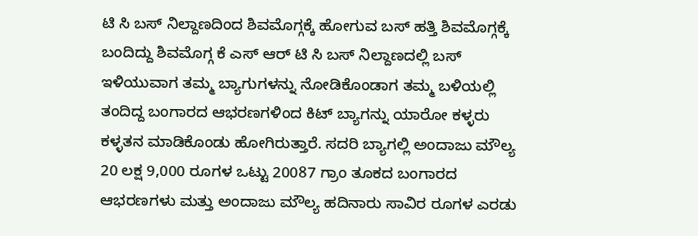ಟಿ ಸಿ ಬಸ್ ನಿಲ್ದಾಣದಿಂದ ಶಿವಮೊಗ್ಗಕ್ಕೆ ಹೋಗುವ ಬಸ್ ಹತ್ತಿ ಶಿವಮೊಗ್ಗಕ್ಕೆ ಬಂದಿದ್ದು ಶಿವಮೊಗ್ಗ ಕೆ ಎಸ್ ಆರ್ ಟಿ ಸಿ ಬಸ್ ನಿಲ್ದಾಣದಲ್ಲಿ ಬಸ್ ಇಳಿಯುವಾಗ ತಮ್ಮ ಬ್ಯಾಗುಗಳನ್ನು ನೋಡಿಕೊಂಡಾಗ ತಮ್ಮ ಬಳಿಯಲ್ಲಿ ತಂದಿದ್ದ ಬಂಗಾರದ ಆಭರಣಗಳಿಂದ ಕಿಟ್ ಬ್ಯಾಗನ್ನು ಯಾರೋ ಕಳ್ಳರು ಕಳ್ಳತನ ಮಾಡಿಕೊಂಡು ಹೋಗಿರುತ್ತಾರೆ. ಸದರಿ ಬ್ಯಾಗಲ್ಲಿ ಅಂದಾಜು ಮೌಲ್ಯ 20 ಲಕ್ಷ 9,000 ರೂಗಳ ಒಟ್ಟು 20087 ಗ್ರಾಂ ತೂಕದ ಬಂಗಾರದ ಆಭರಣಗಳು ಮತ್ತು ಅಂದಾಜು ಮೌಲ್ಯ ಹದಿನಾರು ಸಾವಿರ ರೂಗಳ ಎರಡು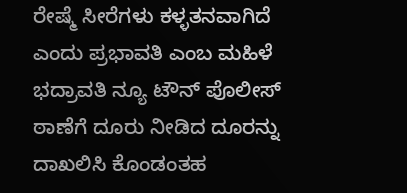ರೇಷ್ಮೆ ಸೀರೆಗಳು ಕಳ್ಳತನವಾಗಿದೆ ಎಂದು ಪ್ರಭಾವತಿ ಎಂಬ ಮಹಿಳೆ ಭದ್ರಾವತಿ ನ್ಯೂ ಟೌನ್ ಪೊಲೀಸ್ ಠಾಣೆಗೆ ದೂರು ನೀಡಿದ ದೂರನ್ನು ದಾಖಲಿಸಿ ಕೊಂಡಂತಹ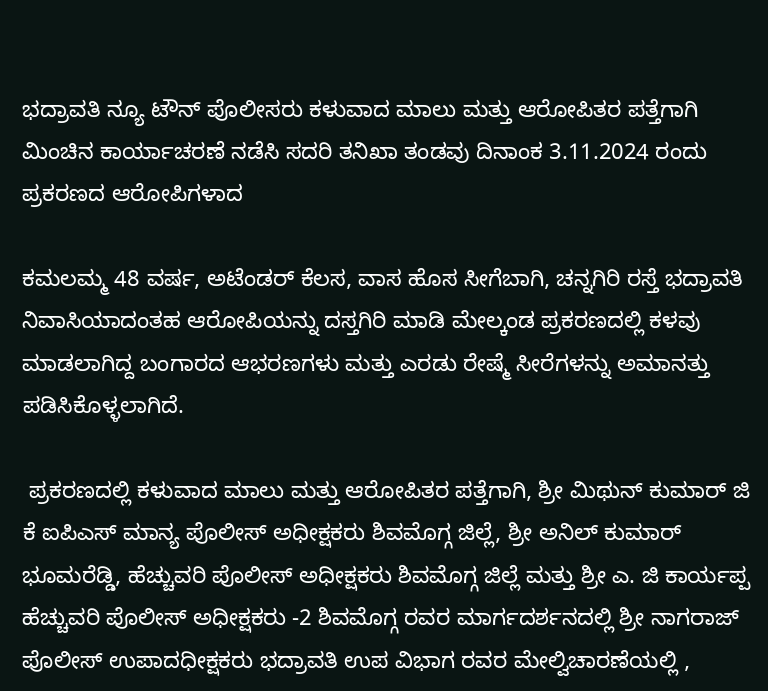ಭದ್ರಾವತಿ ನ್ಯೂ ಟೌನ್ ಪೊಲೀಸರು ಕಳುವಾದ ಮಾಲು ಮತ್ತು ಆರೋಪಿತರ ಪತ್ತೆಗಾಗಿ ಮಿಂಚಿನ ಕಾರ್ಯಾಚರಣೆ ನಡೆಸಿ ಸದರಿ ತನಿಖಾ ತಂಡವು ದಿನಾಂಕ 3.11.2024 ರಂದು ಪ್ರಕರಣದ ಆರೋಪಿಗಳಾದ

ಕಮಲಮ್ಮ 48 ವರ್ಷ, ಅಟೆಂಡರ್ ಕೆಲಸ, ವಾಸ ಹೊಸ ಸೀಗೆಬಾಗಿ, ಚನ್ನಗಿರಿ ರಸ್ತೆ ಭದ್ರಾವತಿ ನಿವಾಸಿಯಾದಂತಹ ಆರೋಪಿಯನ್ನು ದಸ್ತಗಿರಿ ಮಾಡಿ ಮೇಲ್ಕಂಡ ಪ್ರಕರಣದಲ್ಲಿ ಕಳವು ಮಾಡಲಾಗಿದ್ದ ಬಂಗಾರದ ಆಭರಣಗಳು ಮತ್ತು ಎರಡು ರೇಷ್ಮೆ ಸೀರೆಗಳನ್ನು ಅಮಾನತ್ತು ಪಡಿಸಿಕೊಳ್ಳಲಾಗಿದೆ.

 ಪ್ರಕರಣದಲ್ಲಿ ಕಳುವಾದ ಮಾಲು ಮತ್ತು ಆರೋಪಿತರ ಪತ್ತೆಗಾಗಿ, ಶ್ರೀ ಮಿಥುನ್ ಕುಮಾರ್ ಜಿ ಕೆ ಐಪಿಎಸ್ ಮಾನ್ಯ ಪೊಲೀಸ್ ಅಧೀಕ್ಷಕರು ಶಿವಮೊಗ್ಗ ಜಿಲ್ಲೆ, ಶ್ರೀ ಅನಿಲ್ ಕುಮಾರ್ ಭೂಮರೆಡ್ಡಿ, ಹೆಚ್ಚುವರಿ ಪೊಲೀಸ್ ಅಧೀಕ್ಷಕರು ಶಿವಮೊಗ್ಗ ಜಿಲ್ಲೆ ಮತ್ತು ಶ್ರೀ ಎ. ಜಿ ಕಾರ್ಯಪ್ಪ ಹೆಚ್ಚುವರಿ ಪೊಲೀಸ್ ಅಧೀಕ್ಷಕರು -2 ಶಿವಮೊಗ್ಗ ರವರ ಮಾರ್ಗದರ್ಶನದಲ್ಲಿ ಶ್ರೀ ನಾಗರಾಜ್ ಪೊಲೀಸ್ ಉಪಾದಧೀಕ್ಷಕರು ಭದ್ರಾವತಿ ಉಪ ವಿಭಾಗ ರವರ ಮೇಲ್ವಿಚಾರಣೆಯಲ್ಲಿ ,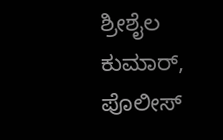ಶ್ರೀಶೈಲ ಕುಮಾರ್, ಪೊಲೀಸ್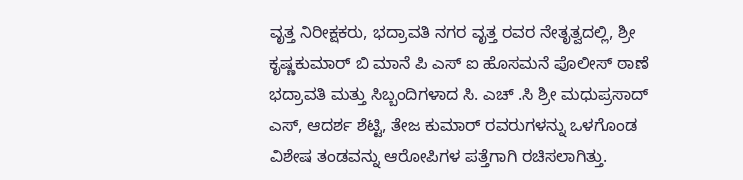ವೃತ್ತ ನಿರೀಕ್ಷಕರು, ಭದ್ರಾವತಿ ನಗರ ವೃತ್ತ ರವರ ನೇತೃತ್ವದಲ್ಲಿ, ಶ್ರೀ ಕೃಷ್ಣಕುಮಾರ್ ಬಿ ಮಾನೆ ಪಿ ಎಸ್ ಐ ಹೊಸಮನೆ ಪೊಲೀಸ್ ಠಾಣೆ ಭದ್ರಾವತಿ ಮತ್ತು ಸಿಬ್ಬಂದಿಗಳಾದ ಸಿ. ಎಚ್ .ಸಿ ಶ್ರೀ ಮಧುಪ್ರಸಾದ್ ಎಸ್, ಆದರ್ಶ ಶೆಟ್ಟಿ, ತೇಜ ಕುಮಾರ್ ರವರುಗಳನ್ನು ಒಳಗೊಂಡ ವಿಶೇಷ ತಂಡವನ್ನು ಆರೋಪಿಗಳ ಪತ್ತೆಗಾಗಿ ರಚಿಸಲಾಗಿತ್ತು.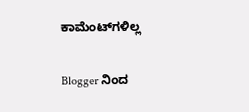ಕಾಮೆಂಟ್‌ಗಳಿಲ್ಲ

Blogger ನಿಂದ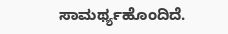ಸಾಮರ್ಥ್ಯಹೊಂದಿದೆ.